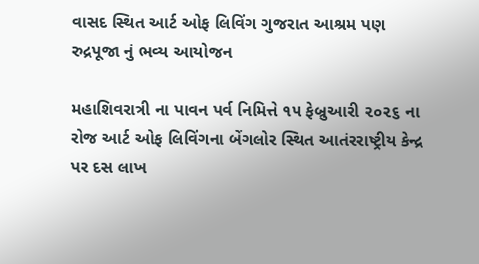વાસદ સ્થિત આર્ટ ઓફ લિવિંગ ગુજરાત આશ્રમ પણ રુદ્રપૂજા નું ભવ્ય આયોજન

મહાશિવરાત્રી ના પાવન પર્વ નિમિત્તે ૧૫ ફેબ્રુઆરી ૨૦૨૬ ના રોજ આર્ટ ઓફ લિવિંગના બેંગલોર સ્થિત આતંરરાષ્ટ્રીય કેન્દ્ર પર દસ લાખ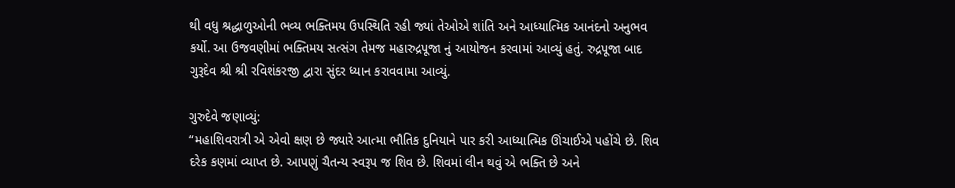થી વધુ શ્રદ્ધાળુઓની ભવ્ય ભક્તિમય ઉપસ્થિતિ રહી જ્યાં તેઓએ શાંતિ અને આધ્યાત્મિક આનંદનો અનુભવ કર્યો. આ ઉજવણીમાં ભક્તિમય સત્સંગ તેમજ મહારુદ્રપૂજા નું આયોજન કરવામાં આવ્યું હતું. રુદ્રપૂજા બાદ ગુરૂદેવ શ્રી શ્રી રવિશંકરજી દ્વારા સુંદર ધ્યાન કરાવવામા આવ્યું.

ગુરુદેવે જણાવ્યું:
“મહાશિવરાત્રી એ એવો ક્ષણ છે જ્યારે આત્મા ભૌતિક દુનિયાને પાર કરી આધ્યાત્મિક ઊંચાઈએ પહોંચે છે. શિવ દરેક કણમાં વ્યાપ્ત છે. આપણું ચૈતન્ય સ્વરૂપ જ શિવ છે. શિવમાં લીન થવું એ ભક્તિ છે અને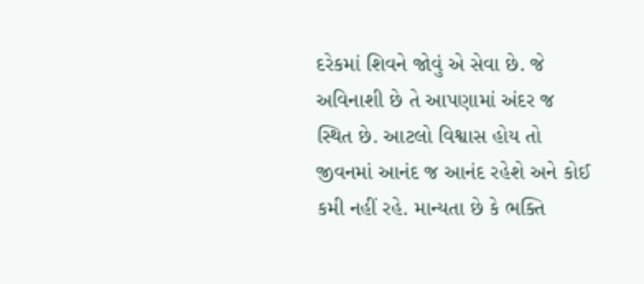દરેકમાં શિવને જોવું એ સેવા છે. જે અવિનાશી છે તે આપણામાં અંદર જ સ્થિત છે. આટલો વિશ્વાસ હોય તો જીવનમાં આનંદ જ આનંદ રહેશે અને કોઈ કમી નહીં રહે. માન્યતા છે કે ભક્તિ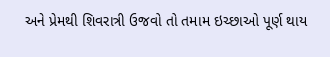અને પ્રેમથી શિવરાત્રી ઉજવો તો તમામ ઇચ્છાઓ પૂર્ણ થાય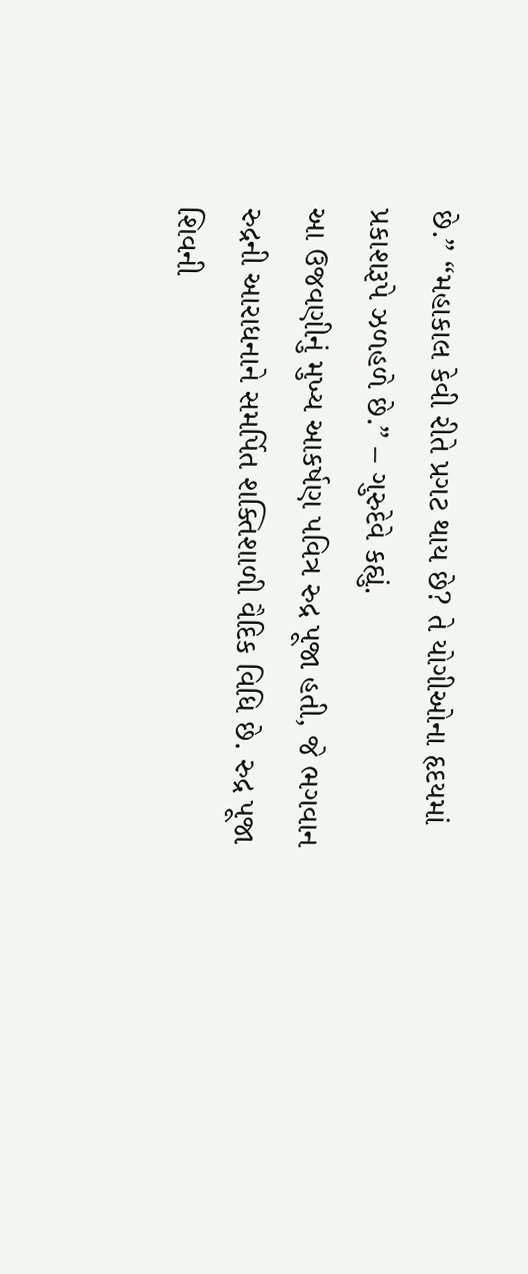છે.” “મહાકાલ કેવી રીતે પ્રગટ થાય છે? તે યોગીઓના હૃદયમાં પ્રકાશરૂપે ઝળહળે છે.” – ગુરુદેવે કહ્યું.
આ ઉજવણીનું મુખ્ય આકર્ષણ પવિત્ર રુદ્ર પૂજા હતી, જે ભગવાન રુદ્રની આરાધનાને સમર્પિત શક્તિશાળી વૈદિક વિધિ છે. રુદ્ર પૂજા શિવની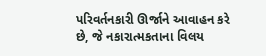પરિવર્તનકારી ઊર્જાને આવાહન કરે છે, જે નકારાત્મકતાના વિલય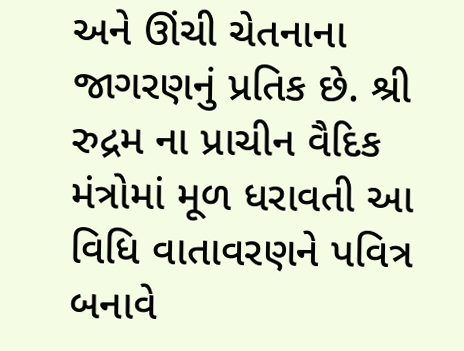અને ઊંચી ચેતનાના જાગરણનું પ્રતિક છે. શ્રી રુદ્રમ ના પ્રાચીન વૈદિક મંત્રોમાં મૂળ ધરાવતી આ વિધિ વાતાવરણને પવિત્ર બનાવે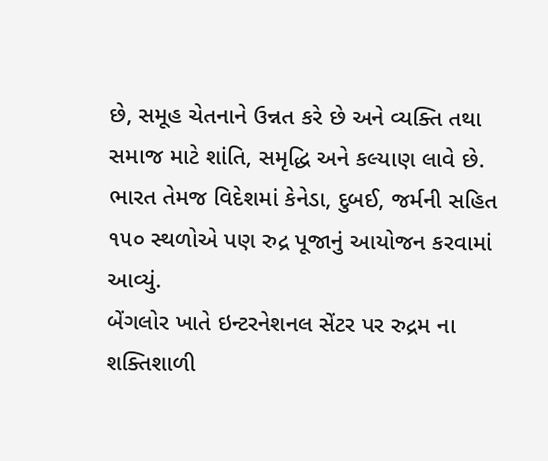છે, સમૂહ ચેતનાને ઉન્નત કરે છે અને વ્યક્તિ તથા સમાજ માટે શાંતિ, સમૃદ્ધિ અને કલ્યાણ લાવે છે. ભારત તેમજ વિદેશમાં કેનેડા, દુબઈ, જર્મની સહિત ૧૫૦ સ્થળોએ પણ રુદ્ર પૂજાનું આયોજન કરવામાં આવ્યું.
બેંગલોર ખાતે ઇન્ટરનેશનલ સેંટર પર રુદ્રમ ના શક્તિશાળી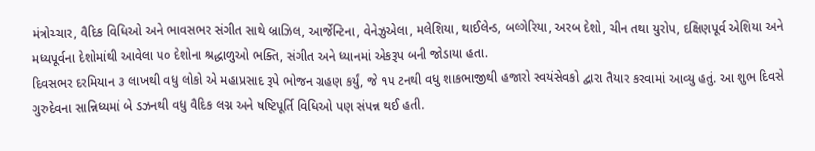મંત્રોચ્ચાર, વૈદિક વિધિઓ અને ભાવસભર સંગીત સાથે બ્રાઝિલ, આર્જેન્ટિના, વેનેઝુએલા, મલેશિયા, થાઈલેન્ડ, બલ્ગેરિયા, અરબ દેશો, ચીન તથા યુરોપ, દક્ષિણપૂર્વ એશિયા અને મધ્યપૂર્વના દેશોમાંથી આવેલા ૫૦ દેશોના શ્રદ્ધાળુઓ ભક્તિ, સંગીત અને ધ્યાનમાં એકરૂપ બની જોડાયા હતા.
દિવસભર દરમિયાન ૩ લાખથી વધુ લોકો એ મહાપ્રસાદ રૂપે ભોજન ગ્રહણ કર્યું, જે ૧૫ ટનથી વધુ શાકભાજીથી હજારો સ્વયંસેવકો દ્વારા તૈયાર કરવામાં આવ્યુ હતું. આ શુભ દિવસે ગુરુદેવના સાન્નિધ્યમાં બે ડઝનથી વધુ વૈદિક લગ્ન અને ષષ્ટિપૂર્તિ વિધિઓ પણ સંપન્ન થઈ હતી.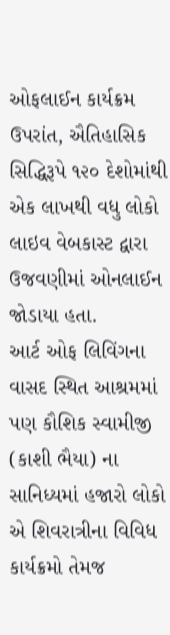ઓફલાઈન કાર્યક્રમ ઉપરાંત, ઐતિહાસિક સિદ્ધિરૂપે ૧૨૦ દેશોમાંથી એક લાખથી વધુ લોકો લાઇવ વેબકાસ્ટ દ્વારા ઉજવણીમાં ઓનલાઈન જોડાયા હતા.
આર્ટ ઓફ લિવિંગના વાસદ સ્થિત આશ્રમમાં પણ કૌશિક સ્વામીજી (કાશી ભૈયા) ના સાનિધ્યમાં હજારો લોકો એ શિવરાત્રીના વિવિધ કાર્યક્રમો તેમજ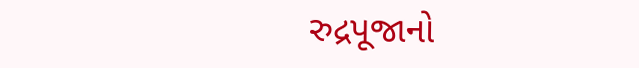રુદ્રપૂજાનો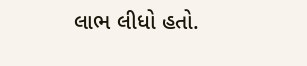લાભ લીધો હતો.